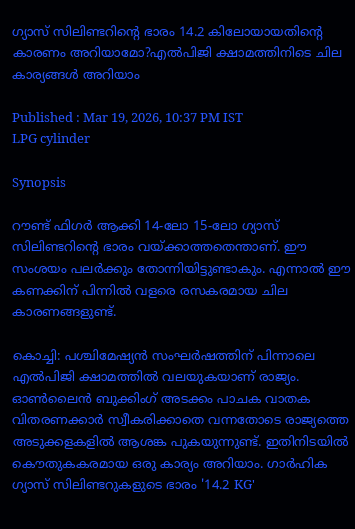ഗ്യാസ് സിലിണ്ടറിന്റെ ഭാരം 14.2 കിലോയായതിന്റെ കാരണം അറിയാമോ?എൽപിജി ക്ഷാമത്തിനിടെ ചില കാര്യങ്ങൾ അറിയാം

Published : Mar 19, 2026, 10:37 PM IST
LPG cylinder

Synopsis

റൗണ്ട് ഫിഗർ ആക്കി 14-ലോ 15-ലോ ഗ്യാസ് സിലിണ്ടറിന്റെ ഭാരം വയ്ക്കാത്തതെന്താണ്. ഈ സംശയം പലർക്കും തോന്നിയിട്ടുണ്ടാകും. എന്നാൽ ഈ കണക്കിന് പിന്നിൽ വളരെ രസകരമായ ചില കാരണങ്ങളുണ്ട്.

കൊച്ചി: പശ്ചിമേഷ്യൻ സംഘർഷത്തിന് പിന്നാലെ എൽപിജി ക്ഷാമത്തിൽ വലയുകയാണ് രാജ്യം. ഓൺലൈൻ ബുക്കിംഗ് അടക്കം പാചക വാതക വിതരണക്കാർ സ്വീകരിക്കാതെ വന്നതോടെ രാജ്യത്തെ അടുക്കളകളിൽ ആശങ്ക പുകയുന്നുണ്ട്. ഇതിനിടയിൽ കൌതുകകരമായ ഒരു കാര്യം അറിയാം. ഗാർഹിക ഗ്യാസ് സിലിണ്ടറുകളുടെ ഭാരം '14.2 KG'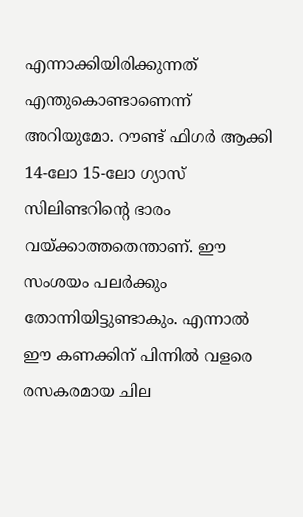എന്നാക്കിയിരിക്കുന്നത് എന്തുകൊണ്ടാണെന്ന് അറിയുമോ. റൗണ്ട് ഫിഗർ ആക്കി 14-ലോ 15-ലോ ഗ്യാസ് സിലിണ്ടറിന്റെ ഭാരം വയ്ക്കാത്തതെന്താണ്. ഈ സംശയം പലർക്കും തോന്നിയിട്ടുണ്ടാകും. എന്നാൽ ഈ കണക്കിന് പിന്നിൽ വളരെ രസകരമായ ചില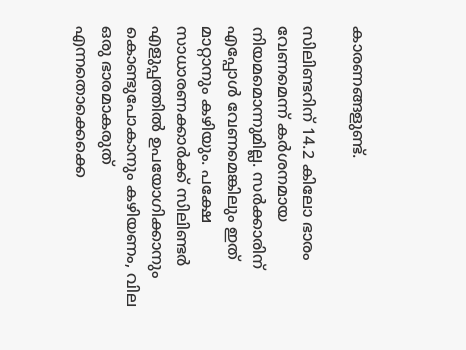കാരണങ്ങളുണ്ട്.

സിലിണ്ടറിന് 14.2 കിലോ ഭാരം വേണമെന്ന് കർശനമായ നിയമമൊന്നുമില്ല. സർക്കാരിന് എപ്പോൾ വേണമെങ്കിലും ഇത് മാറ്റാനും കഴിയും. പക്ഷേ സാധാരണക്കാർക്ക് സിലിണ്ടർ എളുപ്പത്തിൽ ഉപയോഗിക്കാനും കൊണ്ടുപോകാനും കഴിയണം, വില ഒരു ഭാരമാകരുത് എന്നതൊക്കെക്കെ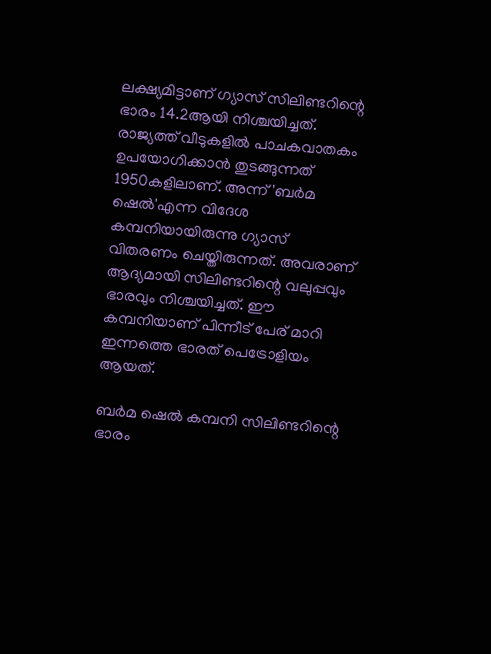ലക്ഷ്യമിട്ടാണ് ഗ്യാസ് സിലിണ്ടറിന്റെ ഭാരം 14.2ആയി നിശ്ചയിച്ചത്. രാജ്യത്ത് വീടുകളിൽ പാചകവാതകം ഉപയോഗിക്കാൻ തുടങ്ങുന്നത് 1950കളിലാണ്. അന്ന് 'ബർമ ഷെൽ'എന്ന വിദേശ കമ്പനിയായിരുന്നു ഗ്യാസ് വിതരണം ചെയ്തിരുന്നത്. അവരാണ് ആദ്യമായി സിലിണ്ടറിന്റെ വലുപ്പവും ഭാരവും നിശ്ചയിച്ചത്. ഈ കമ്പനിയാണ് പിന്നീട് പേര് മാറി ഇന്നത്തെ ഭാരത് പെട്രോളിയം ആയത്.

ബർമ ഷെൽ കമ്പനി സിലിണ്ടറിന്റെ ഭാരം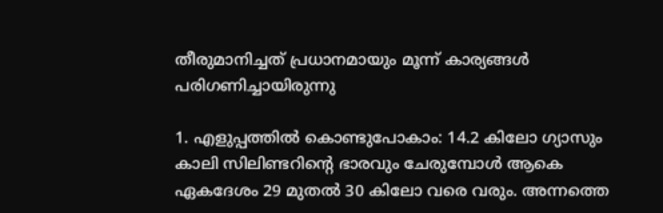തീരുമാനിച്ചത് പ്രധാനമായും മൂന്ന് കാര്യങ്ങൾ പരിഗണിച്ചായിരുന്നു

1. എളുപ്പത്തിൽ കൊണ്ടുപോകാം: 14.2 കിലോ ഗ്യാസും കാലി സിലിണ്ടറിന്റെ ഭാരവും ചേരുമ്പോൾ ആകെ ഏകദേശം 29 മുതൽ 30 കിലോ വരെ വരും. അന്നത്തെ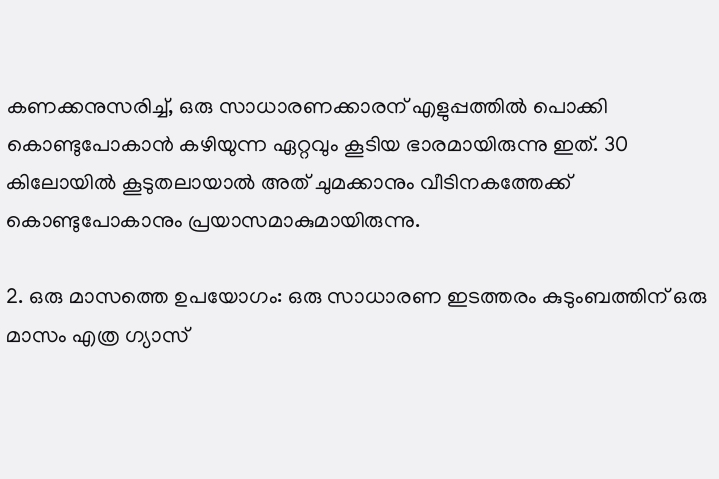കണക്കനുസരിച്ച്, ഒരു സാധാരണക്കാരന് എളുപ്പത്തിൽ പൊക്കി കൊണ്ടുപോകാൻ കഴിയുന്ന ഏറ്റവും കൂടിയ ഭാരമായിരുന്നു ഇത്. 30 കിലോയിൽ കൂടുതലായാൽ അത് ചുമക്കാനും വീടിനകത്തേക്ക് കൊണ്ടുപോകാനും പ്രയാസമാകുമായിരുന്നു.

2. ഒരു മാസത്തെ ഉപയോഗം: ഒരു സാധാരണ ഇടത്തരം കുടുംബത്തിന് ഒരു മാസം എത്ര ഗ്യാസ്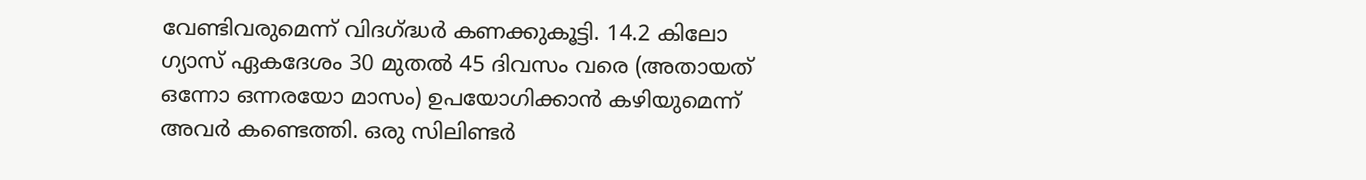വേണ്ടിവരുമെന്ന് വിദഗ്ദ്ധർ കണക്കുകൂട്ടി. 14.2 കിലോ ഗ്യാസ് ഏകദേശം 30 മുതൽ 45 ദിവസം വരെ (അതായത് ഒന്നോ ഒന്നരയോ മാസം) ഉപയോഗിക്കാൻ കഴിയുമെന്ന് അവർ കണ്ടെത്തി. ഒരു സിലിണ്ടർ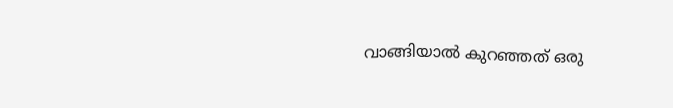വാങ്ങിയാൽ കുറഞ്ഞത് ഒരു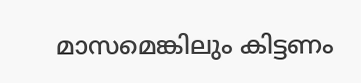മാസമെങ്കിലും കിട്ടണം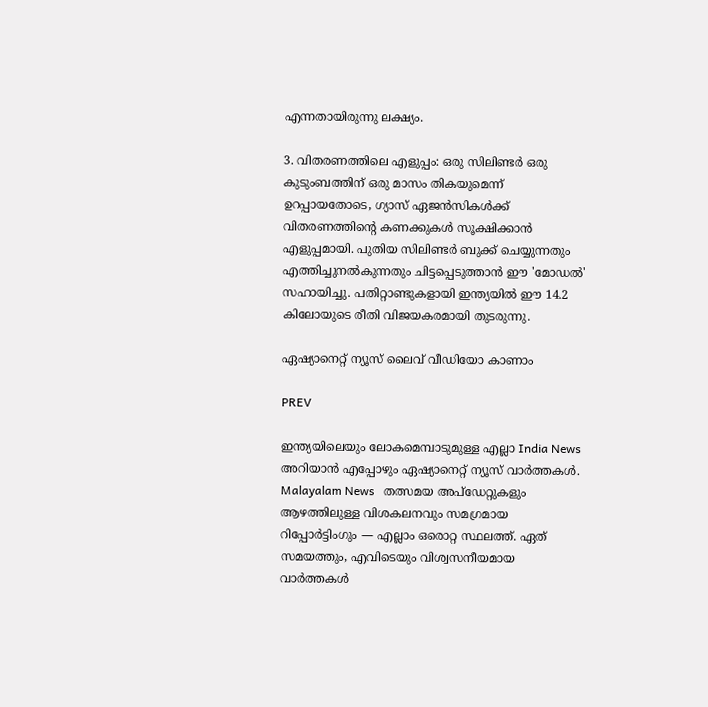എന്നതായിരുന്നു ലക്ഷ്യം.

3. വിതരണത്തിലെ എളുപ്പം: ഒരു സിലിണ്ടർ ഒരു കുടുംബത്തിന് ഒരു മാസം തികയുമെന്ന് ഉറപ്പായതോടെ, ഗ്യാസ് ഏജൻസികൾക്ക് വിതരണത്തിന്റെ കണക്കുകൾ സൂക്ഷിക്കാൻ എളുപ്പമായി. പുതിയ സിലിണ്ടർ ബുക്ക് ചെയ്യുന്നതും എത്തിച്ചുനൽകുന്നതും ചിട്ടപ്പെടുത്താൻ ഈ 'മോഡൽ' സഹായിച്ചു. പതിറ്റാണ്ടുകളായി ഇന്ത്യയിൽ ഈ 14.2 കിലോയുടെ രീതി വിജയകരമായി തുടരുന്നു.

ഏഷ്യാനെറ്റ് ന്യൂസ് ലൈവ് വീഡിയോ കാണാം

PREV

ഇന്ത്യയിലെയും ലോകമെമ്പാടുമുള്ള എല്ലാ India News അറിയാൻ എപ്പോഴും ഏഷ്യാനെറ്റ് ന്യൂസ് വാർത്തകൾ. Malayalam News   തത്സമയ അപ്‌ഡേറ്റുകളും ആഴത്തിലുള്ള വിശകലനവും സമഗ്രമായ റിപ്പോർട്ടിംഗും — എല്ലാം ഒരൊറ്റ സ്ഥലത്ത്. ഏത് സമയത്തും, എവിടെയും വിശ്വസനീയമായ വാർത്തകൾ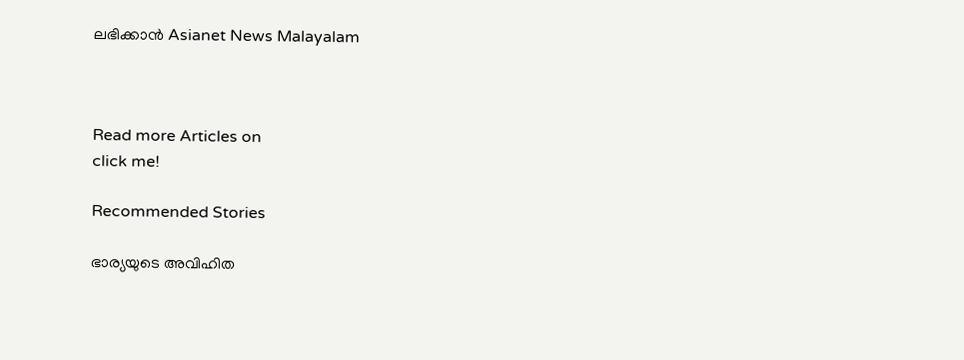ലഭിക്കാൻ Asianet News Malayalam



Read more Articles on
click me!

Recommended Stories

ഭാര്യയുടെ അവിഹിത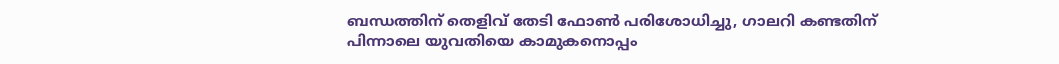ബന്ധത്തിന് തെളിവ് തേടി ഫോൺ പരിശോധിച്ചു, ഗാലറി കണ്ടതിന് പിന്നാലെ യുവതിയെ കാമുകനൊപ്പം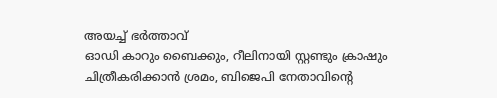അയച്ച് ഭർത്താവ്
ഓഡി കാറും ബൈക്കും, റീലിനായി സ്റ്റണ്ടും ക്രാഷും ചിത്രീകരിക്കാൻ ശ്രമം, ബിജെപി നേതാവിന്റെ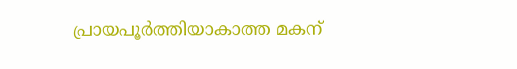പ്രായപൂർത്തിയാകാത്ത മകന്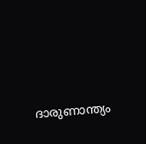ദാരുണാന്ത്യം